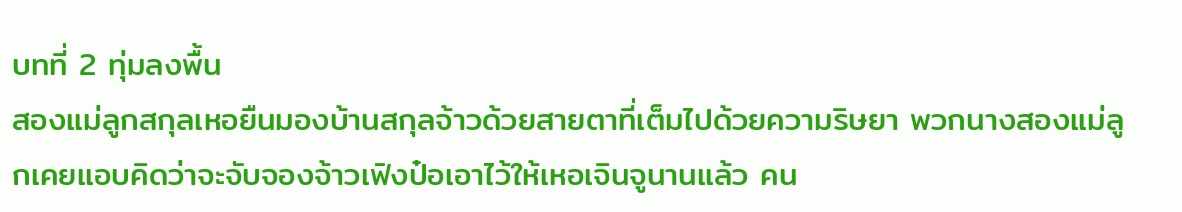บทที่ 2 ทุ่มลงพื้น
สองแม่ลูกสกุลเหอยืนมองบ้านสกุลจ้าวด้วยสายตาที่เต็มไปด้วยความริษยา พวกนางสองแม่ลูกเคยแอบคิดว่าจะจับจองจ้าวเฟิงป๋อเอาไว้ให้เหอเจินจูนานแล้ว คน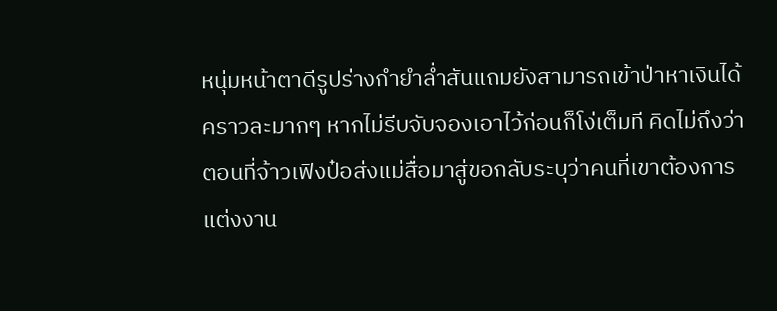หนุ่มหน้าตาดีรูปร่างกำยำล่ำสันแถมยังสามารถเข้าป่าหาเงินได้คราวละมากๆ หากไม่รีบจับจองเอาไว้ก่อนก็โง่เต็มที คิดไม่ถึงว่าตอนที่จ้าวเฟิงป๋อส่งแม่สื่อมาสู่ขอกลับระบุว่าคนที่เขาต้องการแต่งงาน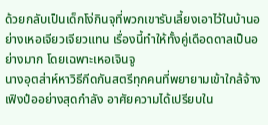ด้วยกลับเป็นเด็กโง่กินจุที่พวกเขารับเลี้ยงเอาไว้ในบ้านอย่างเหอเจียวเจียวแทน เรื่องนี้ทำให้ทั้งคู่เดือดดาลเป็นอย่างมาก โดยเฉพาะเหอเจินจู
นางอุตส่าห์หาวิธีกีดกันสตรีทุกคนที่พยายามเข้าใกล้จ้างเฟิงป๋ออย่างสุดกำลัง อาศัยความได้เปรียบใน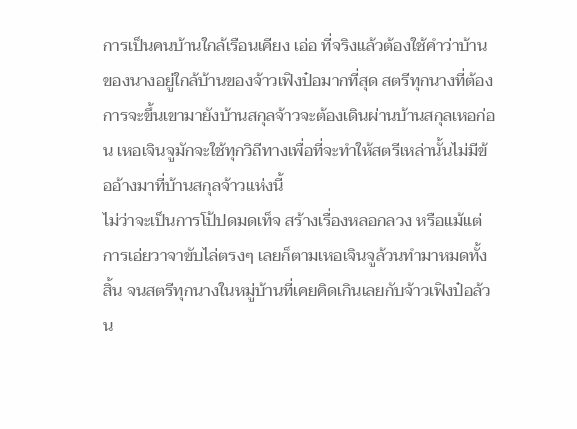การเป็นคนบ้านใกล้เรือนเคียง เอ่อ ที่จริงแล้วต้องใช้คำว่าบ้านของนางอยู่ใกล้บ้านของจ้าวเฟิงป๋อมากที่สุด สตรีทุกนางที่ต้องการจะขึ้นเขามายังบ้านสกุลจ้าวจะต้องเดินผ่านบ้านสกุลเหอก่อน เหอเจินจูมักจะใช้ทุกวิถีทางเพื่อที่จะทำให้สตรีเหล่านั้นไม่มีข้ออ้างมาที่บ้านสกุลจ้าวแห่งนี้
ไม่ว่าจะเป็นการโป้ปดมดเท็จ สร้างเรื่องหลอกลวง หรือแม้แต่การเอ่ยวาจาขับไล่ตรงๆ เลยก็ตามเหอเจินจูล้วนทำมาหมดทั้งสิ้น จนสตรีทุกนางในหมู่บ้านที่เคยคิดเกินเลยกับจ้าวเฟิงป๋อล้วน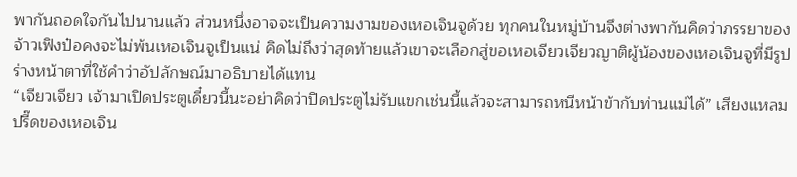พากันถอดใจกันไปนานแล้ว ส่วนหนึ่งอาจจะเป็นความงามของเหอเจินจูด้วย ทุกคนในหมู่บ้านจึงต่างพากันคิดว่าภรรยาของจ้าวเฟิงป๋อคงจะไม่พ้นเหอเจินจูเป็นแน่ คิดไม่ถึงว่าสุดท้ายแล้วเขาจะเลือกสู่ขอเหอเจียวเจียวญาติผู้น้องของเหอเจินจูที่มีรูปร่างหน้าตาที่ใช้คำว่าอัปลักษณ์มาอธิบายได้แทน
“เจียวเจียว เจ้ามาเปิดประตูเดี๋ยวนี้นะอย่าคิดว่าปิดประตูไม่รับแขกเช่นนี้แล้วจะสามารถหนีหน้าข้ากับท่านแม่ได้” เสียงแหลมปรี๊ดของเหอเจิน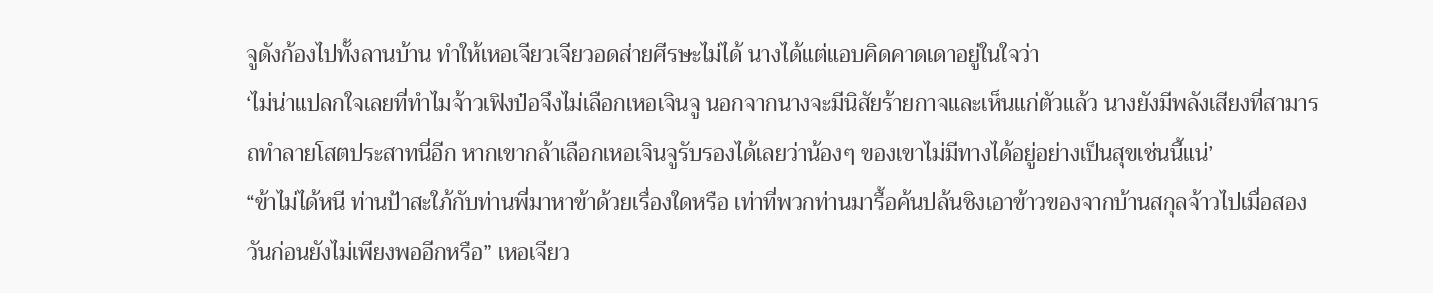จูดังก้องไปทั้งลานบ้าน ทำให้เหอเจียวเจียวอดส่ายศีรษะไม่ได้ นางได้แต่แอบคิดคาดเดาอยู่ในใจว่า
‘ไม่น่าแปลกใจเลยที่ทำไมจ้าวเฟิงป๋อจึงไม่เลือกเหอเจินจู นอกจากนางจะมีนิสัยร้ายกาจและเห็นแก่ตัวแล้ว นางยังมีพลังเสียงที่สามารถทำลายโสตประสาทนี่อีก หากเขากล้าเลือกเหอเจินจูรับรองได้เลยว่าน้องๆ ของเขาไม่มีทางได้อยู่อย่างเป็นสุขเช่นนี้แน่’
“ข้าไม่ได้หนี ท่านป้าสะใภ้กับท่านพี่มาหาข้าด้วยเรื่องใดหรือ เท่าที่พวกท่านมารื้อค้นปล้นชิงเอาข้าวของจากบ้านสกุลจ้าวไปเมื่อสองวันก่อนยังไม่เพียงพออีกหรือ” เหอเจียว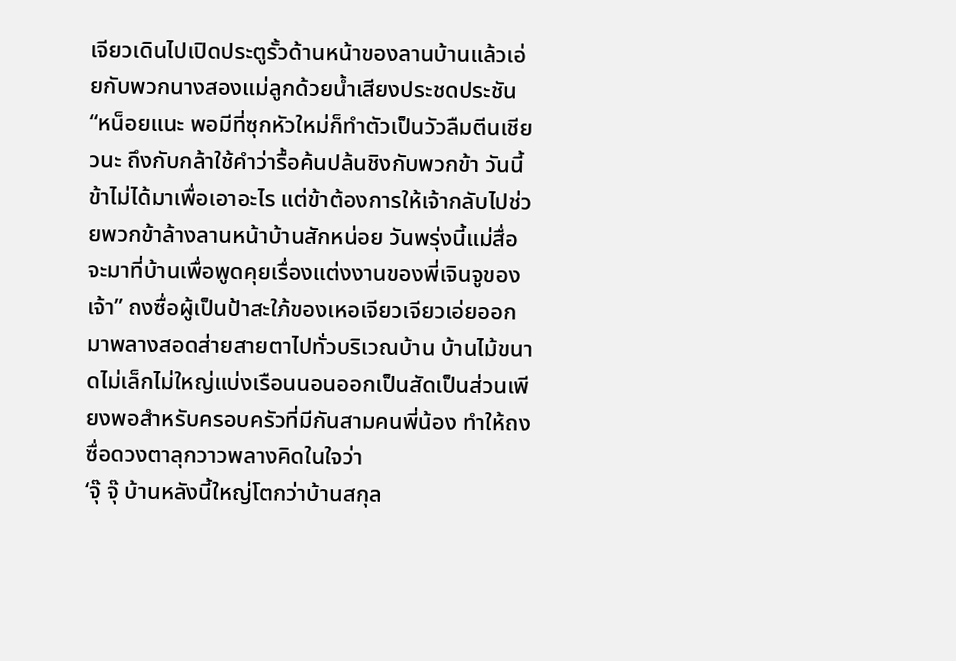เจียวเดินไปเปิดประตูรั้วด้านหน้าของลานบ้านแล้วเอ่ยกับพวกนางสองแม่ลูกด้วยน้ำเสียงประชดประชัน
“หน็อยแนะ พอมีที่ซุกหัวใหม่ก็ทำตัวเป็นวัวลืมตีนเชียวนะ ถึงกับกล้าใช้คำว่ารื้อค้นปล้นชิงกับพวกข้า วันนี้ข้าไม่ได้มาเพื่อเอาอะไร แต่ข้าต้องการให้เจ้ากลับไปช่วยพวกข้าล้างลานหน้าบ้านสักหน่อย วันพรุ่งนี้แม่สื่อจะมาที่บ้านเพื่อพูดคุยเรื่องแต่งงานของพี่เจินจูของเจ้า” ถงซื่อผู้เป็นป้าสะใภ้ของเหอเจียวเจียวเอ่ยออกมาพลางสอดส่ายสายตาไปทั่วบริเวณบ้าน บ้านไม้ขนาดไม่เล็กไม่ใหญ่แบ่งเรือนนอนออกเป็นสัดเป็นส่วนเพียงพอสำหรับครอบครัวที่มีกันสามคนพี่น้อง ทำให้ถงซื่อดวงตาลุกวาวพลางคิดในใจว่า
‘จุ๊ จุ๊ บ้านหลังนี้ใหญ่โตกว่าบ้านสกุล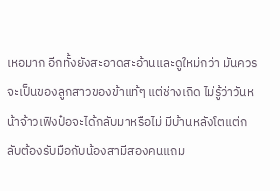เหอมาก อีกทั้งยังสะอาดสะอ้านและดูใหม่กว่า มันควรจะเป็นของลูกสาวของข้าแท้ๆ แต่ช่างเถิด ไม่รู้ว่าวันหน้าจ้าวเฟิงป๋อจะได้กลับมาหรือไม่ มีบ้านหลังโตแต่กลับต้องรับมือกับน้องสามีสองคนแถม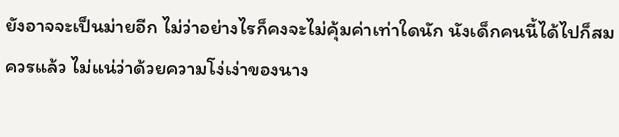ยังอาจจะเป็นม่ายอีก ไม่ว่าอย่างไรก็คงจะไม่คุ้มค่าเท่าใดนัก นังเด็กคนนี้ได้ไปก็สมควรแล้ว ไม่แน่ว่าด้วยความโง่เง่าของนาง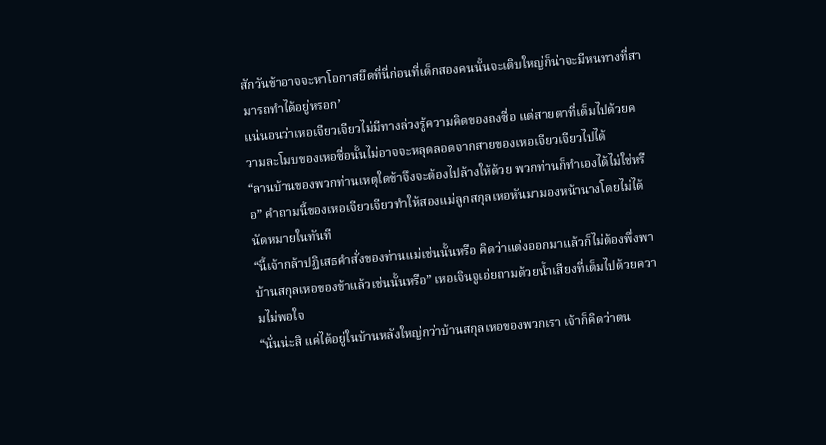สักวันข้าอาจจะหาโอกาสยึดที่นี่ก่อนที่เด็กสองคนนั้นจะเติบใหญ่ก็น่าจะมีหนทางที่สามารถทำได้อยู่หรอก’
แน่นอนว่าเหอเจียวเจียวไม่มีทางล่วงรู้ความคิดของถงซื่อ แต่สายตาที่เต็มไปด้วยความละโมบของเหอซื่อนั้นไม่อาจจะหลุดลอดจากสายของเหอเจียวเจียวไปได้
“ลานบ้านของพวกท่านเหตุใดข้าจึงจะต้องไปล้างให้ด้วย พวกท่านก็ทำเองได้ไม่ใช่หรือ” คำถามนี้ของเหอเจียวเจียวทำให้สองแม่ลูกสกุลเหอหันมามองหน้านางโดยไม่ได้นัดหมายในทันที
“นี้เจ้ากล้าปฏิเสธคำสั่งของท่านแม่เช่นนั้นหรือ คิดว่าแต่งออกมาแล้วก็ไม่ต้องพึ่งพาบ้านสกุลเหอของข้าแล้วเช่นนั้นหรือ” เหอเจินจูเอ่ยถามด้วยน้ำเสียงที่เต็มไปด้วยความไม่พอใจ
“นั่นน่ะสิ แค่ได้อยู่ในบ้านหลังใหญ่กว่าบ้านสกุลเหอของพวกเรา เจ้าก็คิดว่าตน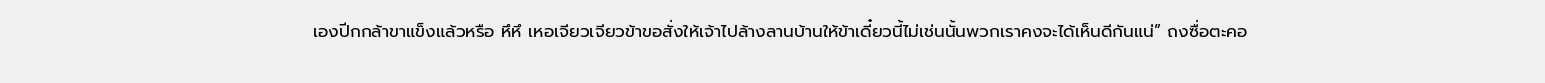เองปีกกล้าขาแข็งแล้วหรือ หึหึ เหอเจียวเจียวข้าขอสั่งให้เจ้าไปล้างลานบ้านให้ข้าเดี๋ยวนี้ไม่เช่นนั้นพวกเราคงจะได้เห็นดีกันแน่” ถงซื่อตะคอ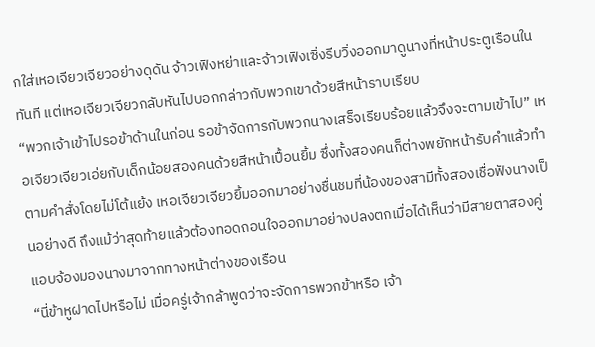กใส่เหอเจียวเจียวอย่างดุดัน จ้าวเฟิงหย่าและจ้าวเฟิงเซิ่งรีบวิ่งออกมาดูนางที่หน้าประตูเรือนในทันที แต่เหอเจียวเจียวกลับหันไปบอกกล่าวกับพวกเขาด้วยสีหน้าราบเรียบ
“พวกเจ้าเข้าไปรอข้าด้านในก่อน รอข้าจัดการกับพวกนางเสร็จเรียบร้อยแล้วจึงจะตามเข้าไป” เหอเจียวเจียวเอ่ยกับเด็กน้อยสองคนด้วยสีหน้าเปื้อนยิ้ม ซึ่งทั้งสองคนก็ต่างพยักหน้ารับคำแล้วทำตามคำสั่งโดยไม่โต้แย้ง เหอเจียวเจียวยิ้มออกมาอย่างชื่นชมที่น้องของสามีทั้งสองเชื่อฟังนางเป็นอย่างดี ถึงแม้ว่าสุดท้ายแล้วต้องทอดถอนใจออกมาอย่างปลงตกเมื่อได้เห็นว่ามีสายตาสองคู่แอบจ้องมองนางมาจากทางหน้าต่างของเรือน
“นี่ข้าหูฝาดไปหรือไม่ เมื่อครู่เจ้ากล้าพูดว่าจะจัดการพวกข้าหรือ เจ้า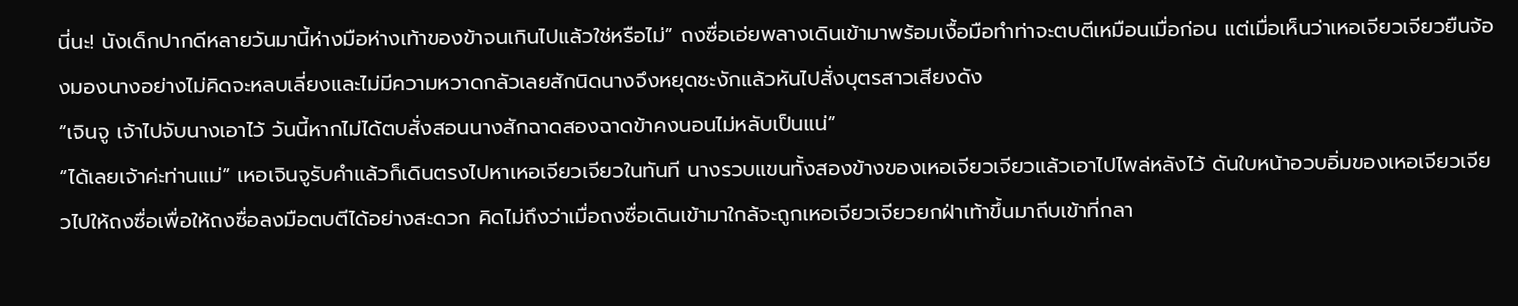นี่นะ! นังเด็กปากดีหลายวันมานี้ห่างมือห่างเท้าของข้าจนเกินไปแล้วใช่หรือไม่” ถงซื่อเอ่ยพลางเดินเข้ามาพร้อมเงื้อมือทำท่าจะตบตีเหมือนเมื่อก่อน แต่เมื่อเห็นว่าเหอเจียวเจียวยืนจ้องมองนางอย่างไม่คิดจะหลบเลี่ยงและไม่มีความหวาดกลัวเลยสักนิดนางจึงหยุดชะงักแล้วหันไปสั่งบุตรสาวเสียงดัง
“เจินจู เจ้าไปจับนางเอาไว้ วันนี้หากไม่ได้ตบสั่งสอนนางสักฉาดสองฉาดข้าคงนอนไม่หลับเป็นแน่”
“ได้เลยเจ้าค่ะท่านแม่” เหอเจินจูรับคำแล้วก็เดินตรงไปหาเหอเจียวเจียวในทันที นางรวบแขนทั้งสองข้างของเหอเจียวเจียวแล้วเอาไปไพล่หลังไว้ ดันใบหน้าอวบอิ่มของเหอเจียวเจียวไปให้ถงซื่อเพื่อให้ถงซื่อลงมือตบตีได้อย่างสะดวก คิดไม่ถึงว่าเมื่อถงซื่อเดินเข้ามาใกล้จะถูกเหอเจียวเจียวยกฝ่าเท้าขึ้นมาถีบเข้าที่กลา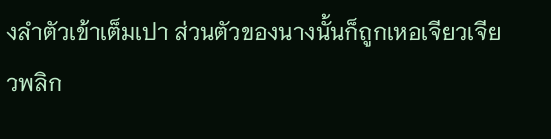งลำตัวเข้าเต็มเปา ส่วนตัวของนางนั้นก็ถูกเหอเจียวเจียวพลิก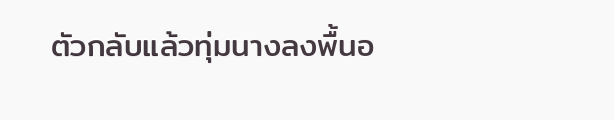ตัวกลับแล้วทุ่มนางลงพื้นอ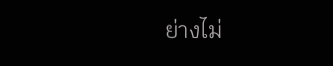ย่างไม่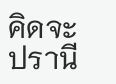คิดจะปรานี